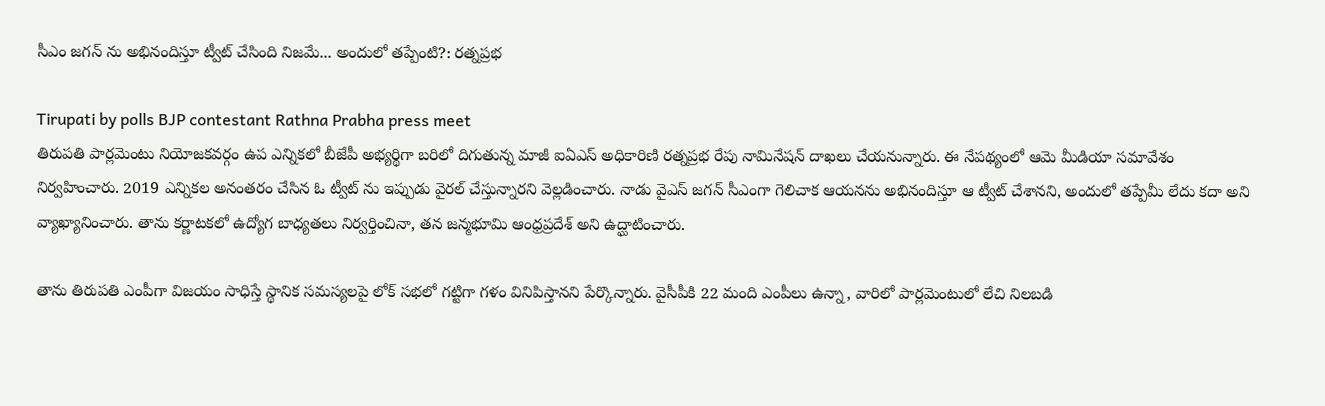సీఎం జగన్ ను అభినందిస్తూ ట్వీట్ చేసింది నిజమే... అందులో తప్పేంటి?: రత్నప్రభ

Tirupati by polls BJP contestant Rathna Prabha press meet
తిరుపతి పార్లమెంటు నియోజకవర్గం ఉప ఎన్నికలో బీజేపీ అభ్యర్థిగా బరిలో దిగుతున్న మాజీ ఐఏఎస్ అధికారిణి రత్నప్రభ రేపు నామినేషన్ దాఖలు చేయనున్నారు. ఈ నేపథ్యంలో ఆమె మీడియా సమావేశం నిర్వహించారు. 2019 ఎన్నికల అనంతరం చేసిన ఓ ట్వీట్ ను ఇప్పుడు వైరల్ చేస్తున్నారని వెల్లడించారు. నాడు వైఎస్ జగన్ సీఎంగా గెలిచాక ఆయనను అభినందిస్తూ ఆ ట్వీట్ చేశానని, అందులో తప్పేమీ లేదు కదా అని వ్యాఖ్యానించారు. తాను కర్ణాటకలో ఉద్యోగ బాధ్యతలు నిర్వర్తించినా, తన జన్మభూమి ఆంధ్రప్రదేశ్ అని ఉద్ఘాటించారు.

తాను తిరుపతి ఎంపీగా విజయం సాధిస్తే స్థానిక సమస్యలపై లోక్ సభలో గట్టిగా గళం వినిపిస్తానని పేర్కొన్నారు. వైసీపీకి 22 మంది ఎంపీలు ఉన్నా, వారిలో పార్లమెంటులో లేచి నిలబడి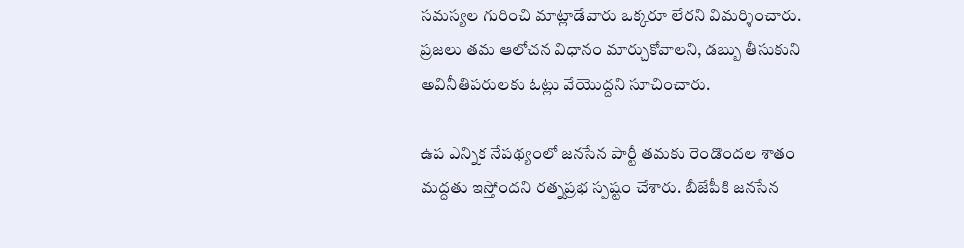సమస్యల గురించి మాట్లాడేవారు ఒక్కరూ లేరని విమర్శించారు. ప్రజలు తమ ఆలోచన విధానం మార్చుకోవాలని, డబ్బు తీసుకుని అవినీతిపరులకు ఓట్లు వేయొద్దని సూచించారు.

ఉప ఎన్నిక నేపథ్యంలో జనసేన పార్టీ తమకు రెండొందల శాతం మద్దతు ఇస్తోందని రత్నప్రభ స్పష్టం చేశారు. బీజేపీకి జనసేన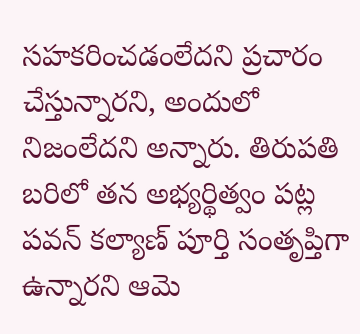సహకరించడంలేదని ప్రచారం చేస్తున్నారని, అందులో నిజంలేదని అన్నారు. తిరుపతి బరిలో తన అభ్యర్థిత్వం పట్ల పవన్ కల్యాణ్ పూర్తి సంతృప్తిగా ఉన్నారని ఆమె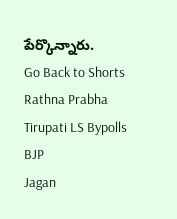పేర్కొన్నారు.
Go Back to Shorts
Rathna Prabha
Tirupati LS Bypolls
BJP
Jagan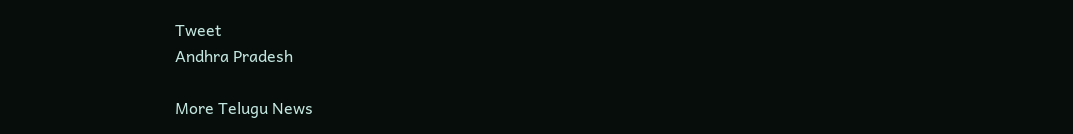Tweet
Andhra Pradesh

More Telugu News